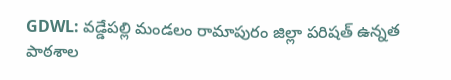GDWL: వడ్డేపల్లి మండలం రామాపురం జిల్లా పరిషత్ ఉన్నత పాఠశాల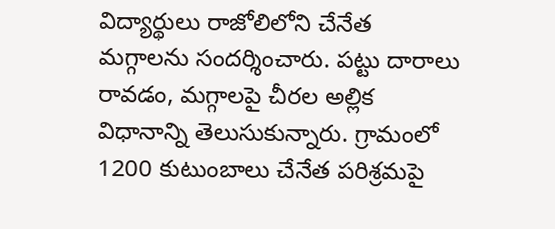విద్యార్థులు రాజోలిలోని చేనేత మగ్గాలను సందర్శించారు. పట్టు దారాలు రావడం, మగ్గాలపై చీరల అల్లిక విధానాన్ని తెలుసుకున్నారు. గ్రామంలో 1200 కుటుంబాలు చేనేత పరిశ్రమపై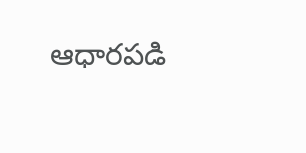ఆధారపడి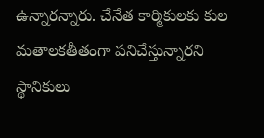ఉన్నారన్నారు. చేనేత కార్మికులకు కుల మతాలకతీతంగా పనిచేస్తున్నారని స్థానికులు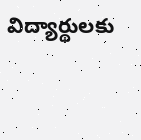విద్యార్థులకు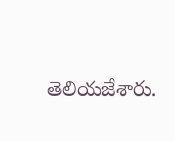తెలియజేశారు.